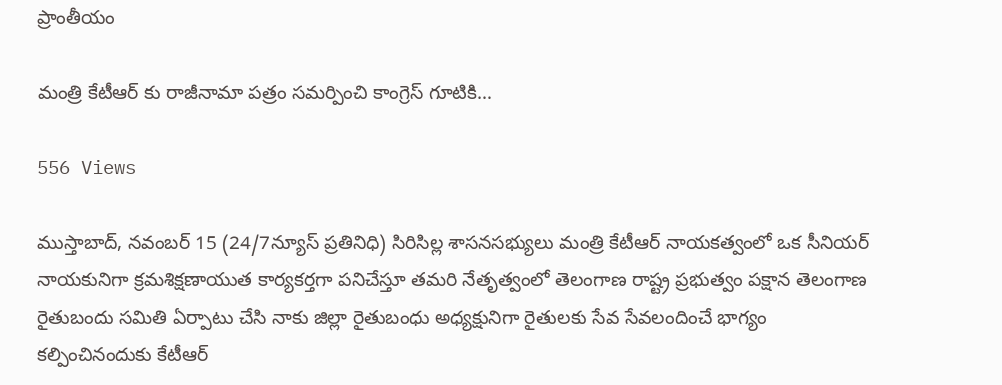ప్రాంతీయం

మంత్రి కేటీఆర్ కు రాజీనామా పత్రం సమర్పించి కాంగ్రెస్ గూటికి…

556 Views

ముస్తాబాద్, నవంబర్ 15 (24/7న్యూస్ ప్రతినిధి) సిరిసిల్ల శాసనసభ్యులు మంత్రి కేటీఆర్ నాయకత్వంలో ఒక సీనియర్ నాయకునిగా క్రమశిక్షణాయుత కార్యకర్తగా పనిచేస్తూ తమరి నేతృత్వంలో తెలంగాణ రాష్ట్ర ప్రభుత్వం పక్షాన తెలంగాణ రైతుబందు సమితి ఏర్పాటు చేసి నాకు జిల్లా రైతుబంధు అధ్యక్షునిగా రైతులకు సేవ సేవలందించే భాగ్యం కల్పించినందుకు కేటీఆర్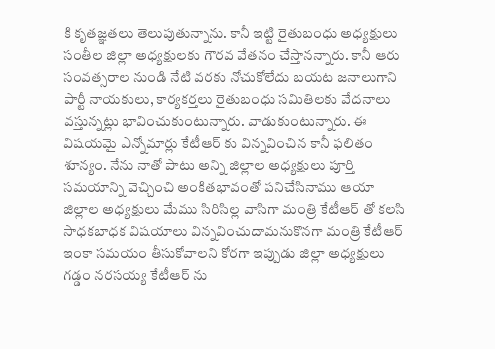కి కృతజ్ఞతలు తెలుపుతున్నాను. కానీ ఇట్టి రైతుబంధు అధ్యక్షులు సంతీల జిల్లా అధ్యక్షులకు గౌరవ వేతనం చేస్తానన్నారు. కానీ ఆరు సంవత్సరాల నుండి నేటి వరకు నోచుకోలేదు బయట జనాలుగాని పార్టీ నాయకులు, కార్యకర్తలు రైతుబంధు సమితిలకు వేదనాలు వస్తున్నట్లు భావించుకుంటున్నారు. వాడుకుంటున్నారు. ఈ విషయమై ఎన్నోమార్లు కేటీఆర్ కు విన్నవించిన కానీ ఫలితం శూన్యం. నేను నాతో పాటు అన్ని జిల్లాల అధ్యక్షులు పూర్తి సమయాన్ని వెచ్చించి అంకితభావంతో పనిచేసినాము ఆయా జిల్లాల అధ్యక్షులు మేము సిరిసిల్ల వాసిగా మంత్రి కేటీఆర్ తో కలసి సాధకబాధక విషయాలు విన్నవించుదామనుకొనగా మంత్రి కేటీఆర్ ఇంకా సమయం తీసుకోవాలని కోరగా ఇప్పుడు జిల్లా అధ్యక్షులు గడ్డం నరసయ్య కేటీఆర్ ను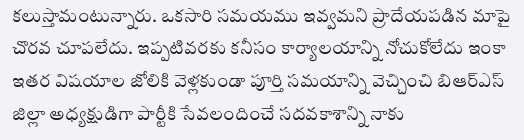కలుస్తామంటున్నారు. ఒకసారి సమయము ఇవ్వమని ప్రాదేయపడిన మాపై చొరవ చూపలేదు. ఇప్పటివరకు కనీసం కార్యాలయాన్ని నోచుకోలేదు ఇంకా ఇతర విషయాల జోలికి వెళ్లకుండా పూర్తి సమయాన్ని వెచ్చించి బిఆర్ఎస్ జిల్లా అధ్యక్షుడిగా పార్టీకి సేవలందించే సదవకాశాన్ని నాకు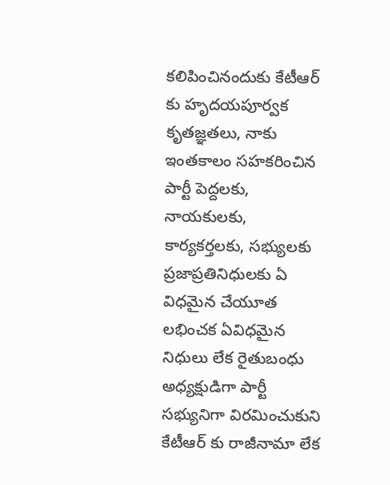కలిపించినందుకు కేటీఆర్ కు హృదయపూర్వక కృతజ్ఞతలు, నాకు ఇంతకాలం సహకరించిన పార్టీ పెద్దలకు, నాయకులకు, కార్యకర్తలకు, సభ్యులకు ప్రజాప్రతినిధులకు ఏ విధమైన చేయూత లభించక ఏవిధమైన నిధులు లేక రైతుబంధు అధ్యక్షుడిగా పార్టీ సభ్యునిగా విరమించుకుని కేటీఆర్ కు రాజీనామా లేక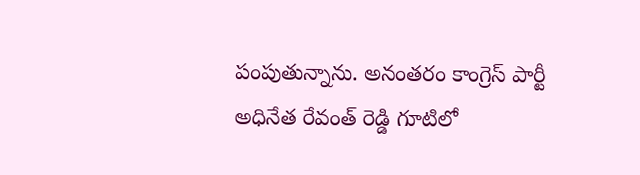పంపుతున్నాను. అనంతరం కాంగ్రెస్ పార్టీ అధినేత రేవంత్ రెడ్డి గూటిలో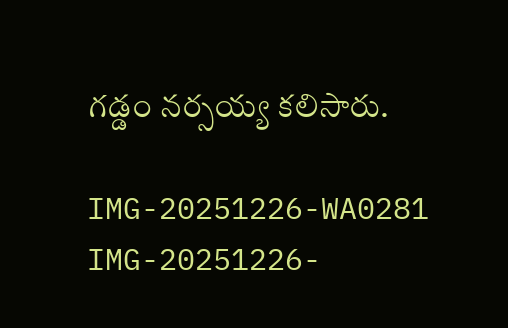గడ్డం నర్సయ్య కలిసారు.

IMG-20251226-WA0281
IMG-20251226-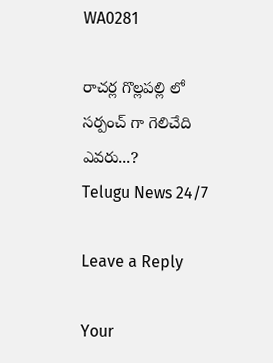WA0281

రాచర్ల గొల్లపల్లి లో సర్పంచ్ గా గెలిచేది ఎవరు...?
Telugu News 24/7

Leave a Reply

Your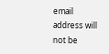email address will not be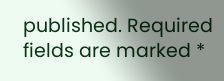published. Required fields are marked *